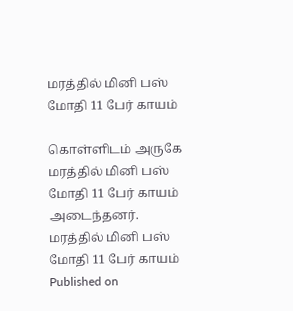மரத்தில் மினி பஸ் மோதி 11 பேர் காயம்

கொள்ளிடம் அருகே மரத்தில் மினி பஸ் மோதி 11 பேர் காயம் அடைந்தனர்.
மரத்தில் மினி பஸ் மோதி 11 பேர் காயம்
Published on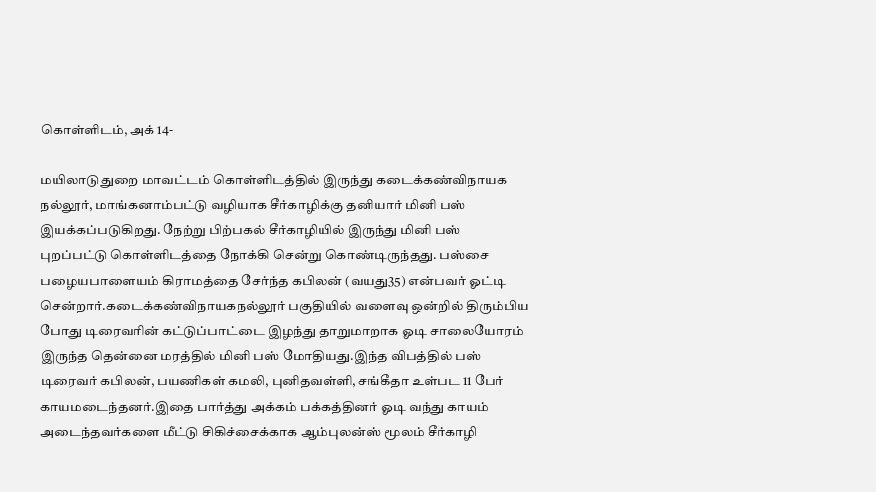கொள்ளிடம், அக் 14-

மயிலாடுதுறை மாவட்டம் கொள்ளிடத்தில் இருந்து கடைக்கண்விநாயக நல்லூர், மாங்கனாம்பட்டு வழியாக சீர்காழிக்கு தனியார் மினி பஸ் இயக்கப்படுகிறது. நேற்று பிற்பகல் சீர்காழியில் இருந்து மினி பஸ் புறப்பட்டு கொள்ளிடத்தை நோக்கி சென்று கொண்டிருந்தது. பஸ்சை பழையபாளையம் கிராமத்தை சேர்ந்த கபிலன் (வயது35) என்பவர் ஓட்டி சென்றார்.கடைக்கண்விநாயகநல்லூர் பகுதியில் வளைவு ஒன்றில் திரும்பிய போது டிரைவரின் கட்டுப்பாட்டை இழந்து தாறுமாறாக ஓடி சாலையோரம் இருந்த தென்னை மரத்தில் மினி பஸ் மோதியது.இந்த விபத்தில் பஸ் டிரைவர் கபிலன், பயணிகள் கமலி, புனிதவள்ளி, சங்கீதா உள்பட 11 பேர் காயமடைந்தனர்.இதை பார்த்து அக்கம் பக்கத்தினர் ஓடி வந்து காயம் அடைந்தவர்களை மீட்டு சிகிச்சைக்காக ஆம்புலன்ஸ் மூலம் சீர்காழி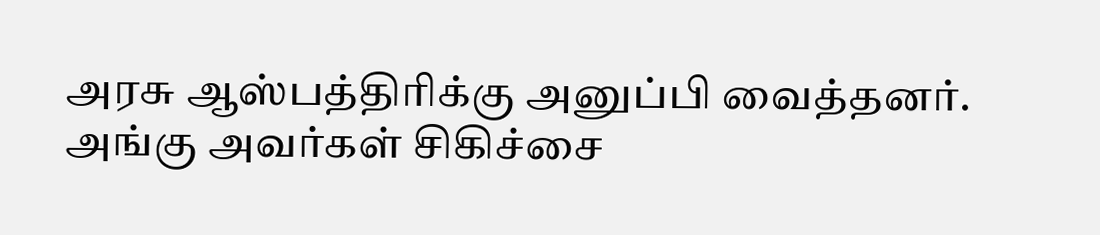அரசு ஆஸ்பத்திரிக்கு அனுப்பி வைத்தனர். அங்கு அவர்கள் சிகிச்சை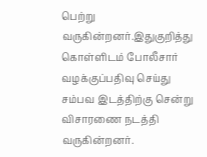பெற்று வருகின்றனர்.இதுகுறித்து கொள்ளிடம் போலீசார் வழக்குப்பதிவு செய்து சம்பவ இடத்திற்கு சென்று விசாரணை நடத்தி வருகின்றனர்.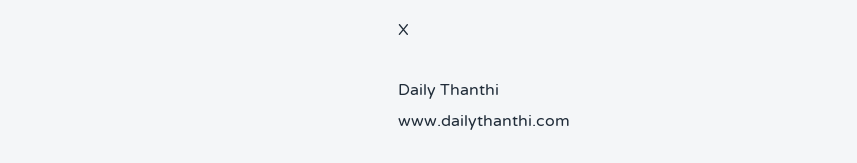X

Daily Thanthi
www.dailythanthi.com